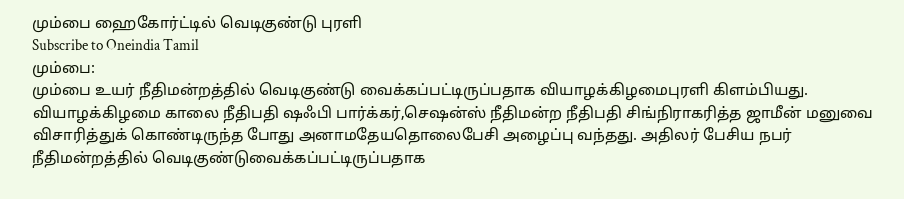மும்பை ஹைகோர்ட்டில் வெடிகுண்டு புரளி
Subscribe to Oneindia Tamil
மும்பை:
மும்பை உயர் நீதிமன்றத்தில் வெடிகுண்டு வைக்கப்பட்டிருப்பதாக வியாழக்கிழமைபுரளி கிளம்பியது.
வியாழக்கிழமை காலை நீதிபதி ஷஃபி பார்க்கர்,செஷன்ஸ் நீதிமன்ற நீதிபதி சிங்நிராகரித்த ஜாமீன் மனுவை விசாரித்துக் கொண்டிருந்த போது அனாமதேயதொலைபேசி அழைப்பு வந்தது. அதிலர் பேசிய நபர் நீதிமன்றத்தில் வெடிகுண்டுவைக்கப்பட்டிருப்பதாக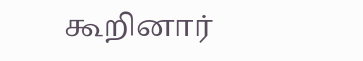கூறினார்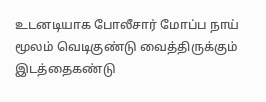உடனடியாக போலீசார் மோப்ப நாய் மூலம் வெடிகுண்டு வைத்திருக்கும் இடத்தைகண்டு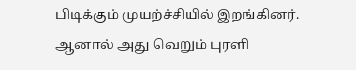பிடிக்கும் முயற்ச்சியில் இறங்கினர். ஆனால் அது வெறும் புரளி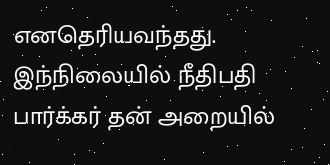எனதெரியவந்தது.
இந்நிலையில் நீதிபதி பார்க்கர் தன் அறையில்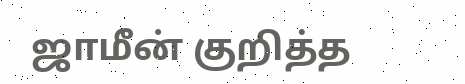ஜாமீன் குறித்த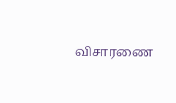விசாரணை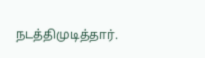நடத்திமுடித்தார்.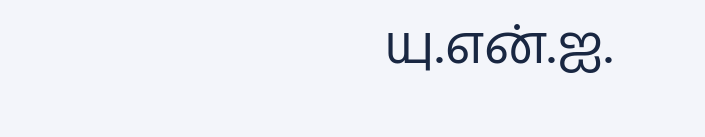யு.என்.ஐ.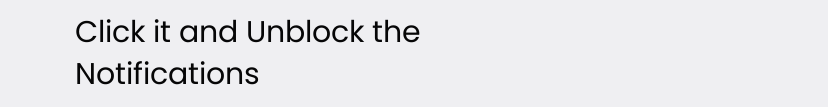Click it and Unblock the Notifications